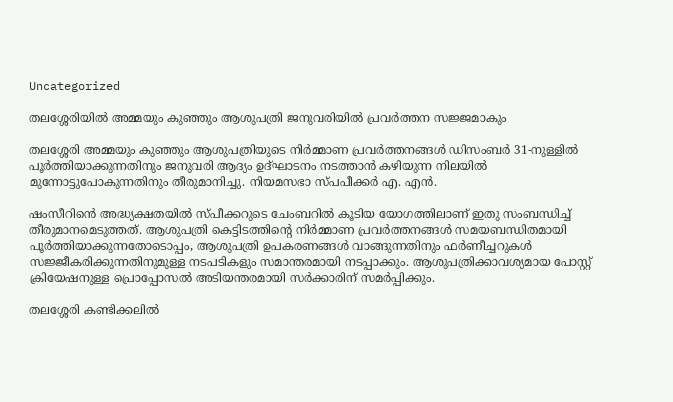Uncategorized

തലശ്ശേരിയിൽ അമ്മയും കുഞ്ഞും ആശുപത്രി ജനുവരിയിൽ പ്രവർത്തന സജ്ജമാകും

തലശ്ശേരി അമ്മയും കുഞ്ഞും ആശുപത്രിയുടെ നിർമ്മാണ പ്രവർത്തനങ്ങൾ ഡിസംബർ 31-നുള്ളിൽ പൂർത്തിയാക്കുന്നതിനും ജനുവരി ആദ്യം ഉദ്ഘാടനം നടത്താൻ കഴിയുന്ന നിലയിൽ മുന്നോട്ടുപോകുന്നതിനും തീരുമാനിച്ചു. നിയമസഭാ സ്പ‌പീക്കർ എ. എൻ.

ഷംസീറിൻെ അദ്ധ്യക്ഷതയിൽ സ്പ‌ീക്കറുടെ ചേംബറിൽ കൂടിയ യോഗത്തിലാണ് ഇതു സംബന്ധിച്ച് തീരുമാനമെടുത്തത്. ആശുപത്രി കെട്ടിടത്തിന്റെ നിർമ്മാണ പ്രവർത്തനങ്ങൾ സമയബന്ധിതമായി പൂർത്തിയാക്കുന്നതോടൊപ്പം, ആശുപത്രി ഉപകരണങ്ങൾ വാങ്ങുന്നതിനും ഫർണീച്ചറുകൾ സജ്ജീകരിക്കുന്നതിനുമുള്ള നടപടികളും സമാന്തരമായി നടപ്പാക്കും. ആശുപത്രിക്കാവശ്യമായ പോസ്റ്റ് ക്രിയേഷനുള്ള പ്രൊപ്പോസൽ അടിയന്തരമായി സർക്കാരിന് സമർപ്പിക്കും.

തലശ്ശേരി കണ്ടിക്കലിൽ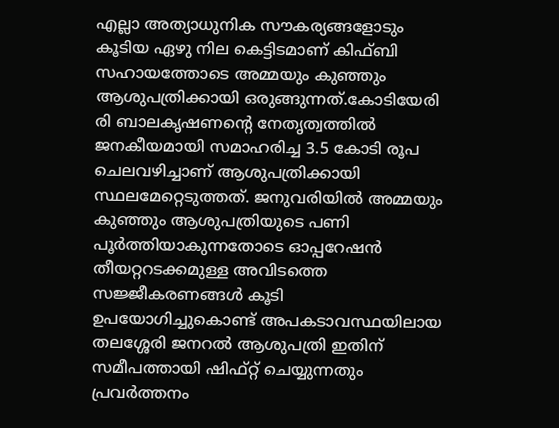എല്ലാ അത്യാധുനിക സൗകര്യങ്ങളോടും കൂടിയ ഏഴു നില കെട്ടിടമാണ് കിഫ്ബി സഹായത്തോടെ അമ്മയും കുഞ്ഞും ആശുപത്രിക്കായി ഒരുങ്ങുന്നത്.കോടിയേരി രി ബാലകൃഷണന്റെ നേതൃത്വത്തിൽ ജനകീയമായി സമാഹരിച്ച 3.5 കോടി രൂപ ചെലവഴിച്ചാണ് ആശുപത്രിക്കായി സ്ഥലമേറ്റെടുത്തത്. ജനുവരിയിൽ അമ്മയും കുഞ്ഞും ആശുപത്രിയുടെ പണി പൂർത്തിയാകുന്നതോടെ ഓപ്പറേഷൻ തീയറ്ററടക്കമുള്ള അവിടത്തെ സജ്ജീകരണങ്ങൾ കൂടി ഉപയോഗിച്ചുകൊണ്ട് അപകടാവസ്ഥയിലായ തലശ്ശേരി ജനറൽ ആശുപത്രി ഇതിന് സമീപത്തായി ഷിഫ്റ്റ് ചെയ്യുന്നതും പ്രവർത്തനം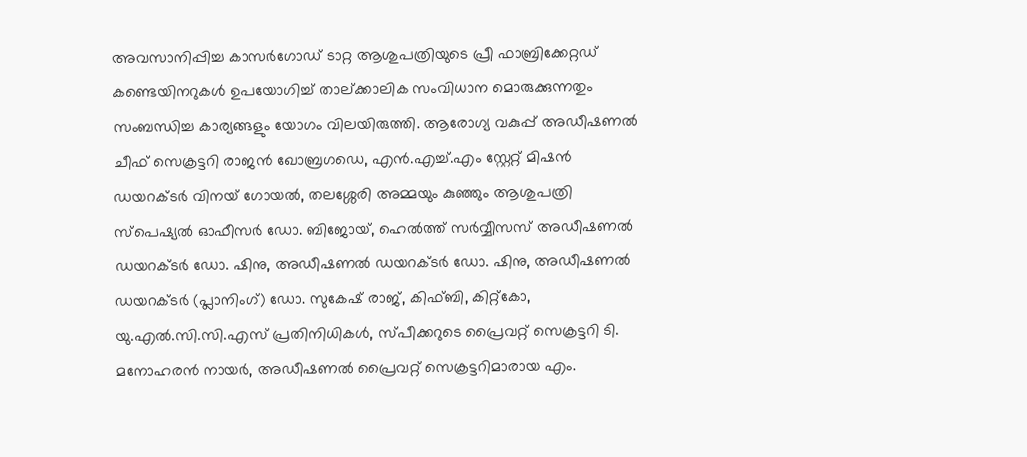അവസാനിപ്പിച്ച കാസർഗോഡ് ടാറ്റ ആശുപത്രിയുടെ പ്രീ ഫാബ്രിക്കേറ്റഡ് കണ്ടെയിനറുകൾ ഉപയോഗിച്ച് താല്ക്കാലിക സംവിധാന മൊരുക്കുന്നതും സംബന്ധിച്ച കാര്യങ്ങളും യോഗം വിലയിരുത്തി. ആരോഗ്യ വകുപ്പ് അഡീഷണൽ ചീഫ് സെക്രട്ടറി രാജൻ ഖോബ്രഗഡെ, എൻ.എച്ച്.എം സ്റ്റേറ്റ് മിഷൻ ഡയറക്ടർ വിനയ് ഗോയൽ, തലശ്ശേരി അമ്മയും കുഞ്ഞും ആശുപത്രി സ്പെഷ്യൽ ഓഫീസർ ഡോ. ബിജോയ്, ഹെൽത്ത് സർവ്വീസസ് അഡീഷണൽ ഡയറക്ടർ ഡോ. ഷിനു, അഡീഷണൽ ഡയറക്ടർ ഡോ. ഷിനു, അഡീഷണൽ ഡയറക്ടർ (പ്ലാനിംഗ്) ഡോ. സുകേഷ് രാജ്, കിഫ്ബി, കിറ്റ്കോ, യു.എൽ.സി.സി.എസ് പ്രതിനിധികൾ, സ്പീക്കറുടെ പ്രൈവറ്റ് സെക്രട്ടറി ടി. മനോഹരൻ നായർ, അഡീഷണൽ പ്രൈവറ്റ് സെക്രട്ടറിമാരായ എം.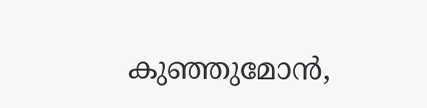കുഞ്ഞുമോൻ,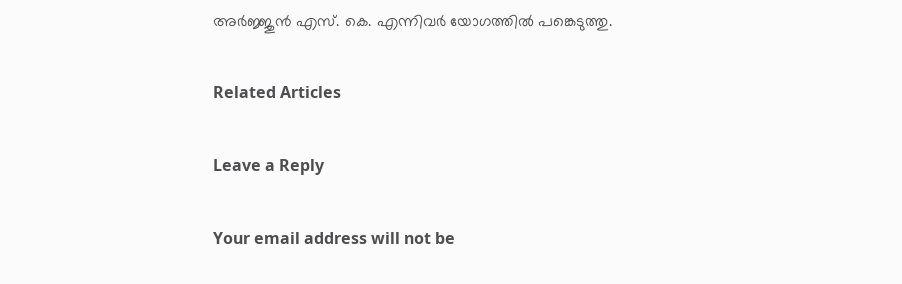അർജ്ജുൻ എസ്. കെ. എന്നിവർ യോഗത്തിൽ പങ്കെടുത്തു.

Related Articles

Leave a Reply

Your email address will not be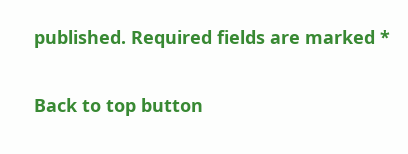published. Required fields are marked *

Back to top button